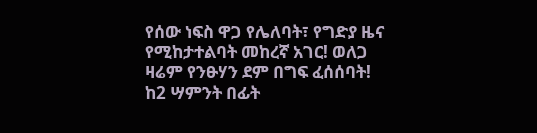የሰው ነፍስ ዋጋ የሌለባት፣ የግድያ ዜና የሚከታተልባት መከረኛ አገር! ወለጋ ዛሬም የንፁሃን ደም በግፍ ፈሰሰባት! ከ2 ሣምንት በፊት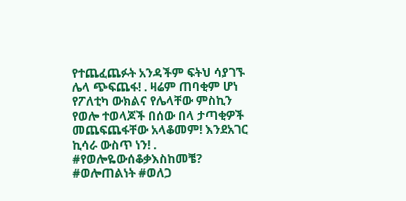የተጨፈጨፉት አንዳችም ፍትህ ሳያገኙ ሌላ ጭፍጨፋ! . ዛሬም ጠባቂም ሆነ የፖለቲካ ውክልና የሌላቸው ምስኪን የወሎ ተወላጆች በሰው በላ ታጣቂዎች መጨፍጨፋቸው አላቆመም! እንደአገር ኪሳራ ውስጥ ነን! . #የወሎዬውሰቆቃእስከመቼ? #ወሎጠልነት #ወለጋ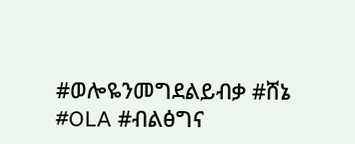#ወሎዬንመግደልይብቃ #ሸኔ #OLA #ብልፅግና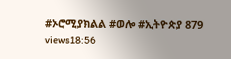#ኦሮሚያክልል #ወሎ #ኢትዮጵያ 879 views18:56